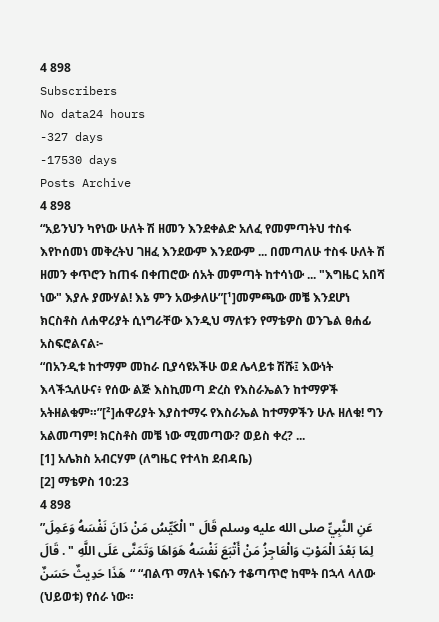4 898
Subscribers
No data24 hours
-327 days
-17530 days
Posts Archive
4 898
“አይንህን ካየነው ሁለት ሽ ዘመን እንደቀልድ አለፈ የመምጣትህ ተስፋ እየኮሰመነ መቅረትህ ገዘፈ እንደውም እንደውም ... በመጣለሁ ተስፋ ሁለት ሽ ዘመን ቀጥሮን ከጠፋ በቀጠሮው ሰአት መምጣት ከተሳነው ... "እግዜር አበሻ ነው" እያሉ ያሙሃል! እኔ ምን አውቃለሁ”[¹]መምጫው መቼ እንደሆነ ክርስቶስ ለሐዋሪያት ሲነግራቸው እንዲህ ማለቱን የማቴዎስ ወንጌል ፀሐፊ አስፍሮልናል፦
“በአንዲቱ ከተማም መከራ ቢያሳዩአችሁ ወደ ሌላይቱ ሽሹ፤ እውነት እላችኋለሁና፥ የሰው ልጅ እስኪመጣ ድረስ የእስራኤልን ከተማዎች አትዘልቁም።”[²]ሐዋሪያት እያስተማሩ የእስራኤል ከተማዎችን ሁሉ ዘለቁ! ግን አልመጣም! ክርስቶስ መቼ ነው ሚመጣው? ወይስ ቀረ? ...
[1] አሌክስ አብርሃም (ለግዜር የተላከ ደብዳቤ)
[2] ማቴዎስ 10:23
4 898
”عَنِ النَّبِيِّ صلى الله عليه وسلم قَالَ " الْكَيِّسُ مَنْ دَانَ نَفْسَهُ وَعَمِلَ لِمَا بَعْدَ الْمَوْتِ وَالْعَاجِزُ مَنْ أَتْبَعَ نَفْسَهُ هَوَاهَا وَتَمَنَّى عَلَى اللَّهِ " . قَالَ هَذَا حَدِيثٌ حَسَنٌ“ “ብልጥ ማለት ነፍሱን ተቆጣጥሮ ከሞት በኋላ ላለው (ህይወቱ) የሰራ ነው።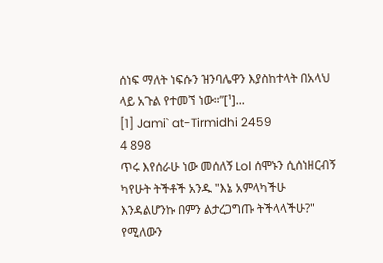ሰነፍ ማለት ነፍሱን ዝንባሌዋን እያስከተላት በአላህ ላይ አጉል የተመኘ ነው።”[¹]...
[1] Jami` at-Tirmidhi 2459
4 898
ጥሩ እየሰራሁ ነው መሰለኝ Lol ሰሞኑን ሲሰነዘርብኝ ካየሁት ትችቶች አንዱ "እኔ አምላካችሁ እንዳልሆንኩ በምን ልታረጋግጡ ትችላላችሁ?" የሚለውን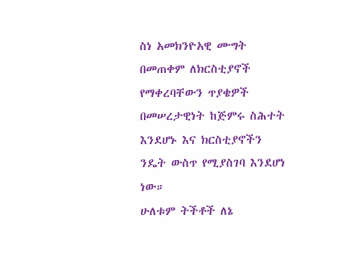ስነ አመክንዮአዊ ሙግት በመጠቀም ለክርስቲያኖች የማቀረባቸውን ጥያቄዎች በመሠረታዊነት ከጅምሩ ስሕተት እንደሆኑ እና ክርስቲያኖችን ንዴት ውስጥ የሚያስገባ እንደሆነ ነው።
ሁለቱም ትችቶች ለኔ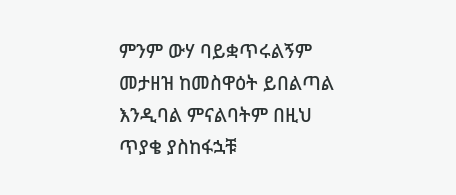ምንም ውሃ ባይቋጥሩልኝም መታዘዝ ከመስዋዕት ይበልጣል እንዲባል ምናልባትም በዚህ ጥያቄ ያስከፋኋቹ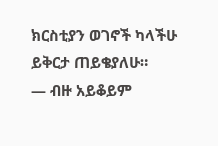ክርስቲያን ወገኖች ካላችሁ ይቅርታ ጠይቄያለሁ።
— ብዙ አይቆይም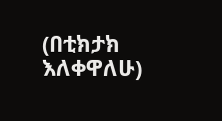(በቲክታክ እለቀዋለሁ)